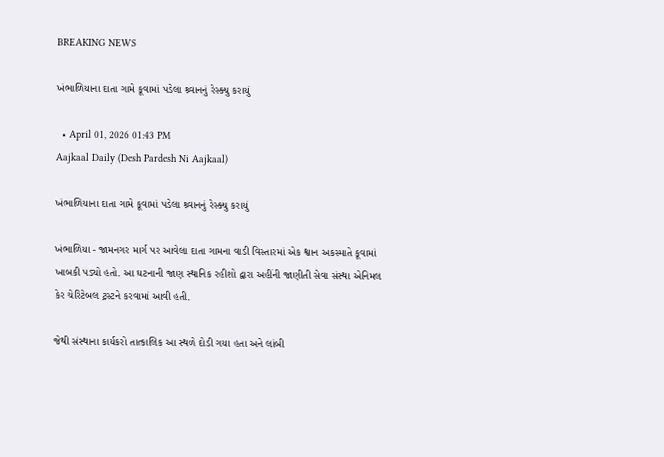BREAKING NEWS

ખંભાળિયાના દાતા ગામે કૂવામાં પડેલા શ્ર્વાનનું રેસ્ક્યુ કરાયું

  • April 01, 2026 01:43 PM
Aajkaal Daily (Desh Pardesh Ni Aajkaal)

ખંભાળિયાના દાતા ગામે કૂવામાં પડેલા શ્ર્વાનનું રેસ્ક્યુ કરાયું

ખંભાળિયા - જામનગર માર્ગ પર આવેલા દાતા ગામના વાડી વિસ્તારમાં એક શ્વાન અકસ્માતે કૂવામાં ખાબકી પડ્યો હતો. આ ઘટનાની જાણ સ્થાનિક રહીશો દ્વારા અહીંની જાણીતી સેવા સંસ્થા એનિમલ કેર ચેરિટેબલ ટ્રસ્ટને કરવામાં આવી હતી.

જેથી સંસ્થાના કાર્યકરો તાત્કાલિક આ સ્થળે દોડી ગયા હતા અને લાંબી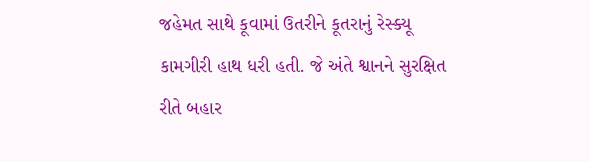જહેમત સાથે કૂવામાં ઉતરીને કૂતરાનું રેસ્ક્યૂ કામગીરી હાથ ધરી હતી. જે અંતે શ્વાનને સુરક્ષિત રીતે બહાર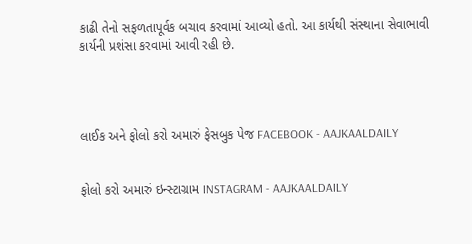કાઢી તેનો સફળતાપૂર્વક બચાવ કરવામાં આવ્યો હતો. આ કાર્યથી સંસ્થાના સેવાભાવી કાર્યની પ્રશંસા કરવામાં આવી રહી છે.




લાઈક અને ફોલો કરો અમારું ફેસબુક પેજ FACEBOOK - AAJKAALDAILY


ફોલો કરો અમારું ઇન્સ્ટાગ્રામ INSTAGRAM - AAJKAALDAILY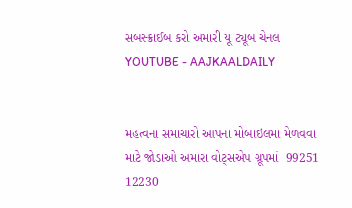સબસ્ક્રાઈબ કરો અમારી યૂ ટ્યૂબ ચેનલ YOUTUBE - AAJKAALDAILY


મહત્વના સમાચારો આપના મોબાઇલમા મેળવવા માટે જોડાઓ અમારા વોટ્સએપ ગ્રૂપમાં  99251 12230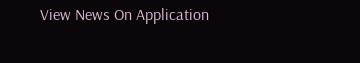View News On Application